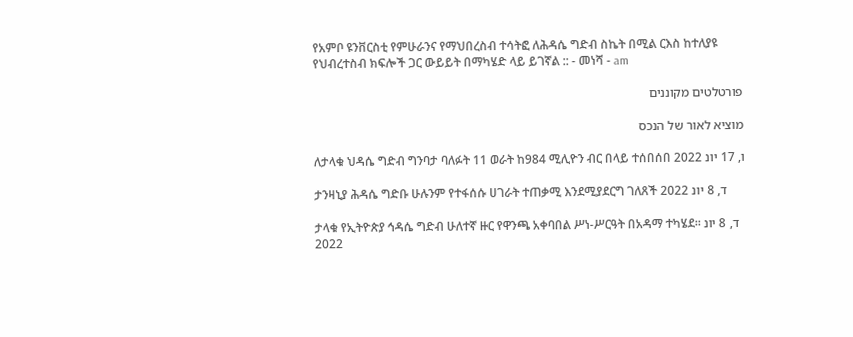የአምቦ ዩንቨርስቲ የምሁራንና የማህበረስብ ተሳትፎ ለሕዳሴ ግድብ ስኬት በሚል ርእስ ከተለያዩ የህብረተስብ ክፍሎች ጋር ውይይት በማካሄድ ላይ ይገኛል :: - መነሻ - am

פורטלטים מקוננים

מוציא לאור של הנכס

ለታላቁ ህዳሴ ግድብ ግንባታ ባለፉት 11 ወራት ከ984 ሚሊዮን ብር በላይ ተሰበሰበ ו, 17 יונ 2022

ታንዛኒያ ሕዳሴ ግድቡ ሁሉንም የተፋሰሱ ሀገራት ተጠቃሚ እንደሚያደርግ ገለጸች ד, 8 יונ 2022

ታላቁ የኢትዮጵያ ኅዳሴ ግድብ ሁለተኛ ዙር የዋንጫ አቀባበል ሥነ-ሥርዓት በአዳማ ተካሄደ፡፡ ד, 8 יונ 2022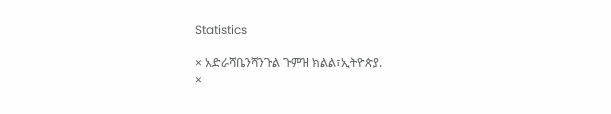Statistics

× አድራሻቤንሻንጉል ጉምዝ ክልል፣ኢትዮጵያ.
×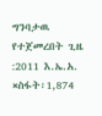ግንባታዉ የተጀመረበት ጊዜ :2011 እ.ኤ.አ.
×ስፋት፡1,874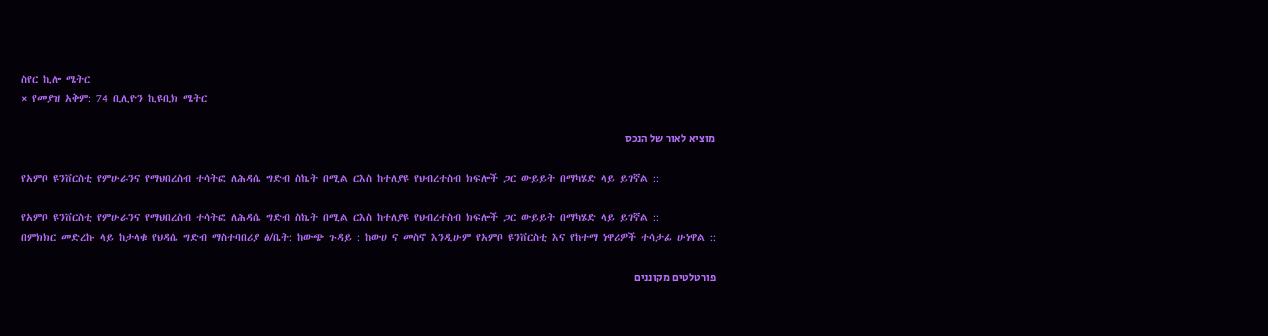ስየር ኪሎ ሜትር
× የመያዝ አቅም: 74 ቢሊዮን ኪዩቢክ ሜትር

מוציא לאור של הנכס

የአምቦ ዩንቨርስቲ የምሁራንና የማህበረስብ ተሳትፎ ለሕዳሴ ግድብ ስኬት በሚል ርእስ ከተለያዩ የህብረተስብ ክፍሎች ጋር ውይይት በማካሄድ ላይ ይገኛል ::

የአምቦ ዩንቨርስቲ የምሁራንና የማህበረስብ ተሳትፎ ለሕዳሴ ግድብ ስኬት በሚል ርእስ ከተለያዩ የህብረተስብ ክፍሎች ጋር ውይይት በማካሄድ ላይ ይገኛል ::
በምክክር መድረኩ ላይ ከታላቁ የህዳሴ ግድብ ማስተባበሪያ ፅ/ቤት: ከውጭ ጉዳይ : ከውሀ ና መስኖ እንዲሁም የአምቦ ዩንቨርስቲ እና የከተማ ነዋሪዎች ተሳታፊ ሁነዋል ::

פורטלטים מקוננים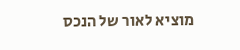מוציא לאור של הנכס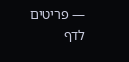— פריטים לדף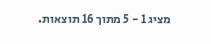מציג 1 - 5 מתוך 16 תוצאות.